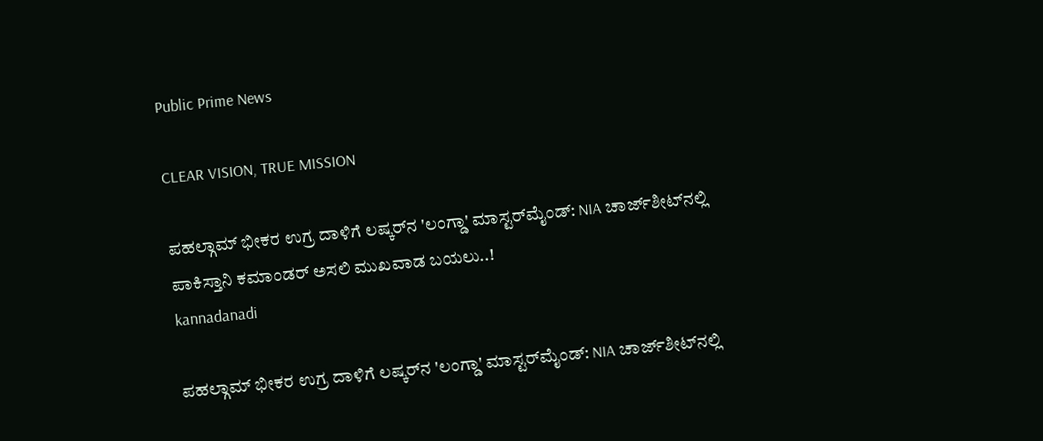Public Prime News

CLEAR VISION, TRUE MISSION

ಪಹಲ್ಗಾಮ್ ಭೀಕರ ಉಗ್ರ ದಾಳಿಗೆ ಲಷ್ಕರ್‌ನ 'ಲಂಗ್ಡಾ' ಮಾಸ್ಟರ್‌ಮೈಂಡ್: NIA ಚಾರ್ಜ್‌ಶೀಟ್‌ನಲ್ಲಿ ಪಾಕಿಸ್ತಾನಿ ಕಮಾಂಡರ್ ಅಸಲಿ ಮುಖವಾಡ ಬಯಲು..!
kannadanadi

ಪಹಲ್ಗಾಮ್ ಭೀಕರ ಉಗ್ರ ದಾಳಿಗೆ ಲಷ್ಕರ್‌ನ 'ಲಂಗ್ಡಾ' ಮಾಸ್ಟರ್‌ಮೈಂಡ್: NIA ಚಾರ್ಜ್‌ಶೀಟ್‌ನಲ್ಲಿ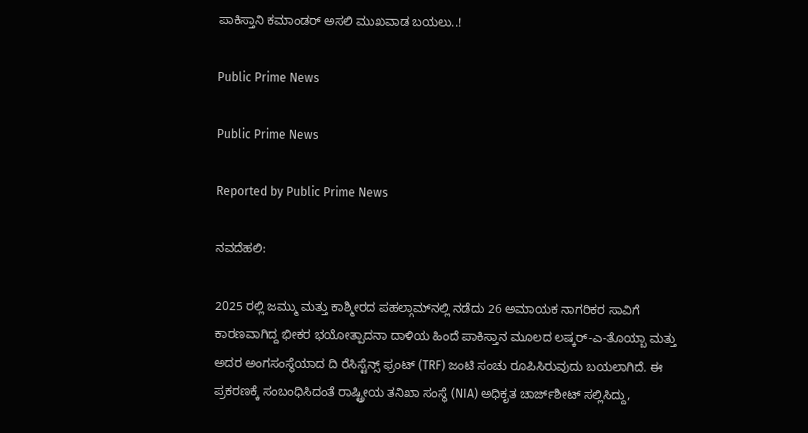ಪಾಕಿಸ್ತಾನಿ ಕಮಾಂಡರ್ ಅಸಲಿ ಮುಖವಾಡ ಬಯಲು..!

Public Prime News

Public Prime News

Reported by Public Prime News

ನವದೆಹಲಿ:

2025 ರಲ್ಲಿ ಜಮ್ಮು ಮತ್ತು ಕಾಶ್ಮೀರದ ಪಹಲ್ಗಾಮ್‌ನಲ್ಲಿ ನಡೆದು 26 ಅಮಾಯಕ ನಾಗರಿಕರ ಸಾವಿಗೆ ಕಾರಣವಾಗಿದ್ದ ಭೀಕರ ಭಯೋತ್ಪಾದನಾ ದಾಳಿಯ ಹಿಂದೆ ಪಾಕಿಸ್ತಾನ ಮೂಲದ ಲಷ್ಕರ್-ಎ-ತೊಯ್ಬಾ ಮತ್ತು ಅದರ ಅಂಗಸಂಸ್ಥೆಯಾದ ದಿ ರೆಸಿಸ್ಟೆನ್ಸ್ ಫ್ರಂಟ್ (TRF) ಜಂಟಿ ಸಂಚು ರೂಪಿಸಿರುವುದು ಬಯಲಾಗಿದೆ. ಈ ಪ್ರಕರಣಕ್ಕೆ ಸಂಬಂಧಿಸಿದಂತೆ ರಾಷ್ಟ್ರೀಯ ತನಿಖಾ ಸಂಸ್ಥೆ (NIA) ಅಧಿಕೃತ ಚಾರ್ಜ್‌ಶೀಟ್ ಸಲ್ಲಿಸಿದ್ದು,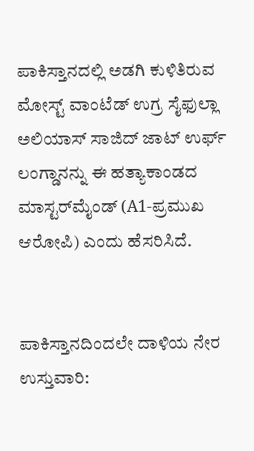ಪಾಕಿಸ್ತಾನದಲ್ಲಿ ಅಡಗಿ ಕುಳಿತಿರುವ ಮೋಸ್ಟ್ ವಾಂಟೆಡ್ ಉಗ್ರ ಸೈಫುಲ್ಲಾ ಅಲಿಯಾಸ್ ಸಾಜಿದ್ ಜಾಟ್ ಉರ್ಫ್ ಲಂಗ್ಡಾನನ್ನು ಈ ಹತ್ಯಾಕಾಂಡದ ಮಾಸ್ಟರ್‌ಮೈಂಡ್ (A1-ಪ್ರಮುಖ ಆರೋಪಿ) ಎಂದು ಹೆಸರಿಸಿದೆ.


ಪಾಕಿಸ್ತಾನದಿಂದಲೇ ದಾಳಿಯ ನೇರ ಉಸ್ತುವಾರಿ: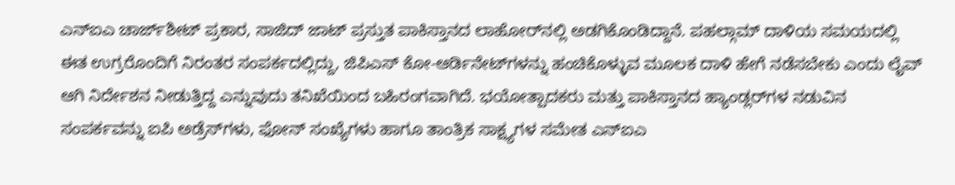ಎನ್‌ಐಎ ಚಾರ್ಜ್‌ಶೀಟ್ ಪ್ರಕಾರ, ಸಾಜಿದ್ ಜಾಟ್ ಪ್ರಸ್ತುತ ಪಾಕಿಸ್ತಾನದ ಲಾಹೋರ್‌ನಲ್ಲಿ ಅಡಗಿಕೊಂಡಿದ್ದಾನೆ. ಪಹಲ್ಗಾಮ್ ದಾಳಿಯ ಸಮಯದಲ್ಲಿ ಈತ ಉಗ್ರರೊಂದಿಗೆ ನಿರಂತರ ಸಂಪರ್ಕದಲ್ಲಿದ್ದು, ಜಿಪಿಎಸ್ ಕೋ-ಆರ್ಡಿನೇಟ್‌ಗಳನ್ನು ಹಂಚಿಕೊಳ್ಳುವ ಮೂಲಕ ದಾಳಿ ಹೇಗೆ ನಡೆಸಬೇಕು ಎಂದು ಲೈವ್ ಆಗಿ ನಿರ್ದೇಶನ ನೀಡುತ್ತಿದ್ದ ಎನ್ನುವುದು ತನಿಖೆಯಿಂದ ಬಹಿರಂಗವಾಗಿದೆ. ಭಯೋತ್ಪಾದಕರು ಮತ್ತು ಪಾಕಿಸ್ತಾನದ ಹ್ಯಾಂಡ್ಲರ್‌ಗಳ ನಡುವಿನ ಸಂಪರ್ಕವನ್ನು ಐಪಿ ಅಡ್ರೆಸ್‌ಗಳು, ಫೋನ್ ಸಂಖ್ಯೆಗಳು ಹಾಗೂ ತಾಂತ್ರಿಕ ಸಾಕ್ಷ್ಯಗಳ ಸಮೇತ ಎನ್‌ಐಎ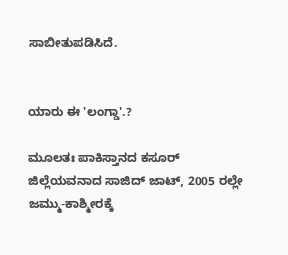ಸಾಬೀತುಪಡಿಸಿದೆ.


ಯಾರು ಈ 'ಲಂಗ್ಡಾ'.?

ಮೂಲತಃ ಪಾಕಿಸ್ತಾನದ ಕಸೂರ್ ಜಿಲ್ಲೆಯವನಾದ ಸಾಜಿದ್ ಜಾಟ್, 2005 ರಲ್ಲೇ ಜಮ್ಮು-ಕಾಶ್ಮೀರಕ್ಕೆ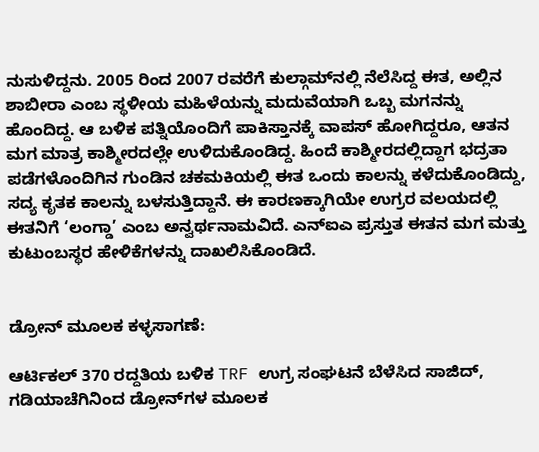ನುಸುಳಿದ್ದನು. 2005 ರಿಂದ 2007 ರವರೆಗೆ ಕುಲ್ಗಾಮ್‌ನಲ್ಲಿ ನೆಲೆಸಿದ್ದ ಈತ, ಅಲ್ಲಿನ ಶಾಬೀರಾ ಎಂಬ ಸ್ಥಳೀಯ ಮಹಿಳೆಯನ್ನು ಮದುವೆಯಾಗಿ ಒಬ್ಬ ಮಗನನ್ನು ಹೊಂದಿದ್ದ. ಆ ಬಳಿಕ ಪತ್ನಿಯೊಂದಿಗೆ ಪಾಕಿಸ್ತಾನಕ್ಕೆ ವಾಪಸ್ ಹೋಗಿದ್ದರೂ, ಆತನ ಮಗ ಮಾತ್ರ ಕಾಶ್ಮೀರದಲ್ಲೇ ಉಳಿದುಕೊಂಡಿದ್ದ. ಹಿಂದೆ ಕಾಶ್ಮೀರದಲ್ಲಿದ್ದಾಗ ಭದ್ರತಾ ಪಡೆಗಳೊಂದಿಗಿನ ಗುಂಡಿನ ಚಕಮಕಿಯಲ್ಲಿ ಈತ ಒಂದು ಕಾಲನ್ನು ಕಳೆದುಕೊಂಡಿದ್ದು, ಸದ್ಯ ಕೃತಕ ಕಾಲನ್ನು ಬಳಸುತ್ತಿದ್ದಾನೆ. ಈ ಕಾರಣಕ್ಕಾಗಿಯೇ ಉಗ್ರರ ವಲಯದಲ್ಲಿ ಈತನಿಗೆ ‘ಲಂಗ್ಡಾ’ ಎಂಬ ಅನ್ವರ್ಥನಾಮವಿದೆ. ಎನ್‌ಐಎ ಪ್ರಸ್ತುತ ಈತನ ಮಗ ಮತ್ತು ಕುಟುಂಬಸ್ಥರ ಹೇಳಿಕೆಗಳನ್ನು ದಾಖಲಿಸಿಕೊಂಡಿದೆ.


ಡ್ರೋನ್ ಮೂಲಕ ಕಳ್ಳಸಾಗಣೆ:

ಆರ್ಟಿಕಲ್ 370 ರದ್ದತಿಯ ಬಳಿಕ TRF ಉಗ್ರ ಸಂಘಟನೆ ಬೆಳೆಸಿದ ಸಾಜಿದ್, ಗಡಿಯಾಚೆಗಿನಿಂದ ಡ್ರೋನ್‌ಗಳ ಮೂಲಕ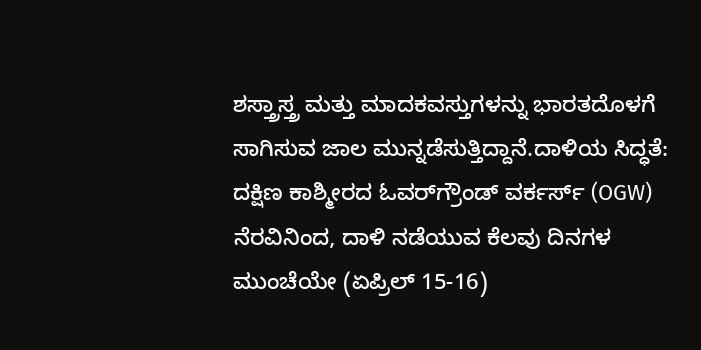ಶಸ್ತ್ರಾಸ್ತ್ರ ಮತ್ತು ಮಾದಕವಸ್ತುಗಳನ್ನು ಭಾರತದೊಳಗೆ ಸಾಗಿಸುವ ಜಾಲ ಮುನ್ನಡೆಸುತ್ತಿದ್ದಾನೆ.ದಾಳಿಯ ಸಿದ್ಧತೆ: ದಕ್ಷಿಣ ಕಾಶ್ಮೀರದ ಓವರ್‌ಗ್ರೌಂಡ್ ವರ್ಕರ್ಸ್ (OGW) ನೆರವಿನಿಂದ, ದಾಳಿ ನಡೆಯುವ ಕೆಲವು ದಿನಗಳ ಮುಂಚೆಯೇ (ಏಪ್ರಿಲ್ 15-16)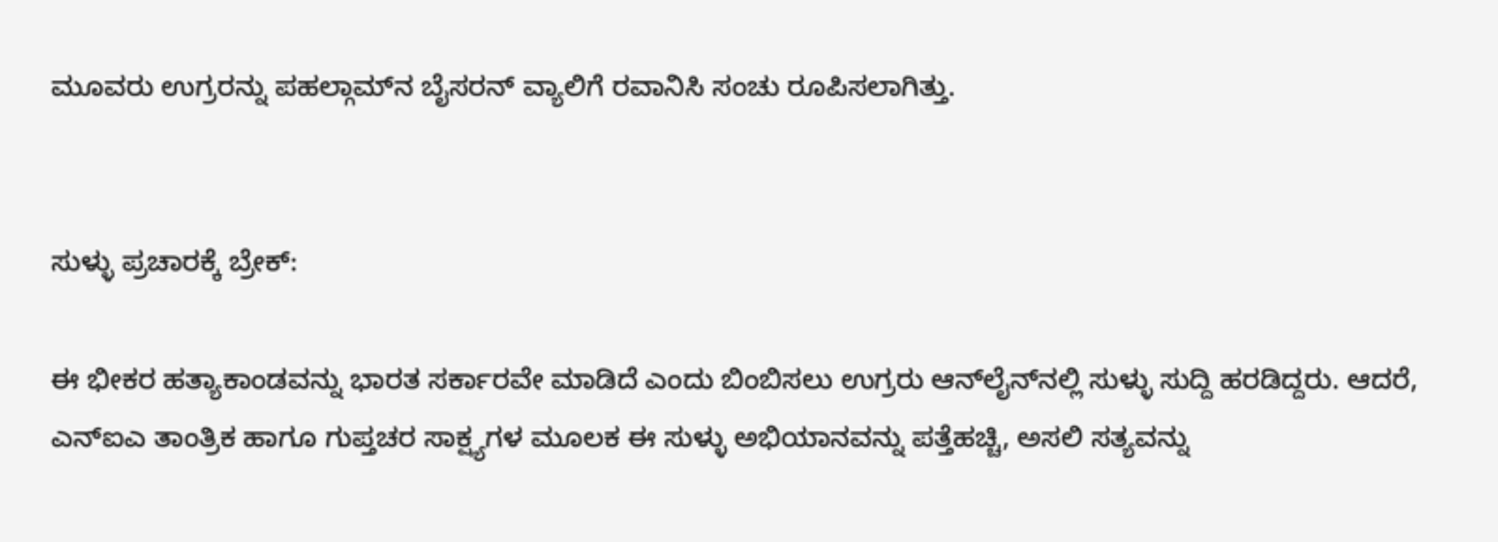ಮೂವರು ಉಗ್ರರನ್ನು ಪಹಲ್ಗಾಮ್‌ನ ಬೈಸರನ್ ವ್ಯಾಲಿಗೆ ರವಾನಿಸಿ ಸಂಚು ರೂಪಿಸಲಾಗಿತ್ತು.


ಸುಳ್ಳು ಪ್ರಚಾರಕ್ಕೆ ಬ್ರೇಕ್:

ಈ ಭೀಕರ ಹತ್ಯಾಕಾಂಡವನ್ನು ಭಾರತ ಸರ್ಕಾರವೇ ಮಾಡಿದೆ ಎಂದು ಬಿಂಬಿಸಲು ಉಗ್ರರು ಆನ್‌ಲೈನ್‌ನಲ್ಲಿ ಸುಳ್ಳು ಸುದ್ದಿ ಹರಡಿದ್ದರು. ಆದರೆ, ಎನ್‌ಐಎ ತಾಂತ್ರಿಕ ಹಾಗೂ ಗುಪ್ತಚರ ಸಾಕ್ಷ್ಯಗಳ ಮೂಲಕ ಈ ಸುಳ್ಳು ಅಭಿಯಾನವನ್ನು ಪತ್ತೆಹಚ್ಚಿ, ಅಸಲಿ ಸತ್ಯವನ್ನು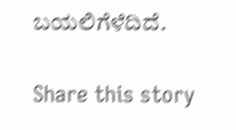ಬಯಲಿಗೆಳೆದಿದೆ.

Share this story